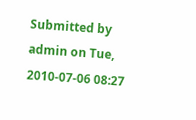Submitted by admin on Tue, 2010-07-06 08:27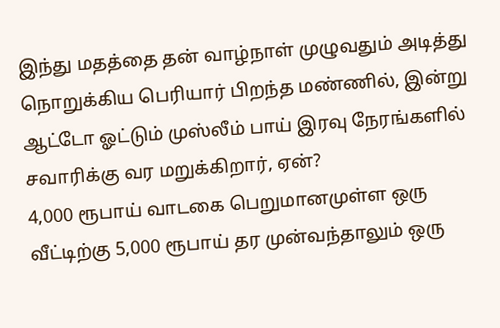இந்து மதத்தை தன் வாழ்நாள் முழுவதும் அடித்து நொறுக்கிய பெரியார் பிறந்த மண்ணில், இன்று ஆட்டோ ஓட்டும் முஸ்லீம் பாய் இரவு நேரங்களில் சவாரிக்கு வர மறுக்கிறார், ஏன்?
4,000 ரூபாய் வாடகை பெறுமானமுள்ள ஒரு வீட்டிற்கு 5,000 ரூபாய் தர முன்வந்தாலும் ஒரு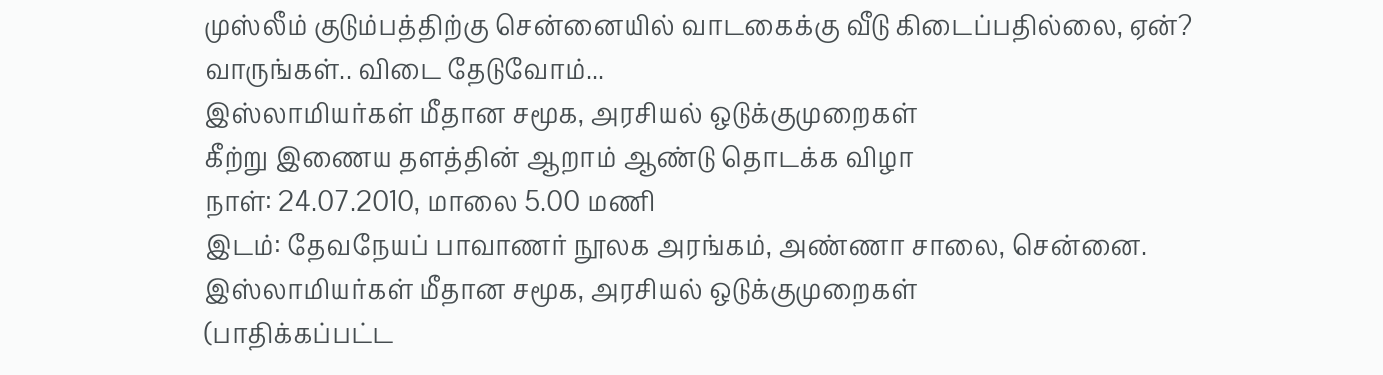முஸ்லீம் குடும்பத்திற்கு சென்னையில் வாடகைக்கு வீடு கிடைப்பதில்லை, ஏன்?
வாருங்கள்.. விடை தேடுவோம்...
இஸ்லாமியர்கள் மீதான சமூக, அரசியல் ஒடுக்குமுறைகள்
கீற்று இணைய தளத்தின் ஆறாம் ஆண்டு தொடக்க விழா
நாள்: 24.07.2010, மாலை 5.00 மணி
இடம்: தேவநேயப் பாவாணர் நூலக அரங்கம், அண்ணா சாலை, சென்னை.
இஸ்லாமியர்கள் மீதான சமூக, அரசியல் ஒடுக்குமுறைகள்
(பாதிக்கப்பட்ட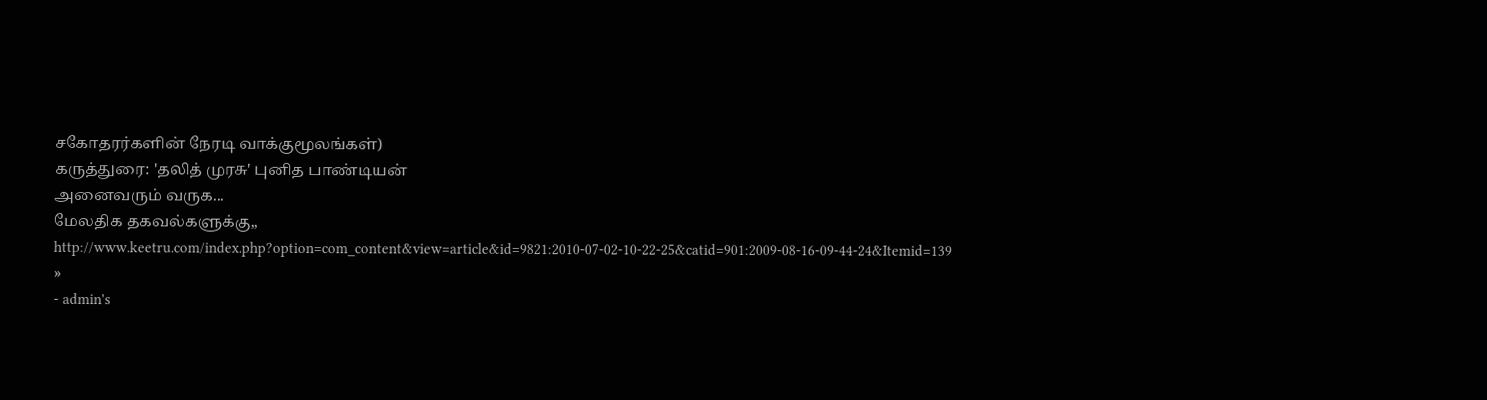சகோதரர்களின் நேரடி வாக்குமூலங்கள்)
கருத்துரை: 'தலித் முரசு' புனித பாண்டியன்
அனைவரும் வருக...
மேலதிக தகவல்களுக்கு,, http://www.keetru.com/index.php?option=com_content&view=article&id=9821:2010-07-02-10-22-25&catid=901:2009-08-16-09-44-24&Itemid=139
»
- admin's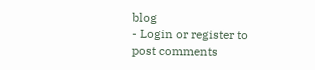blog
- Login or register to post comments